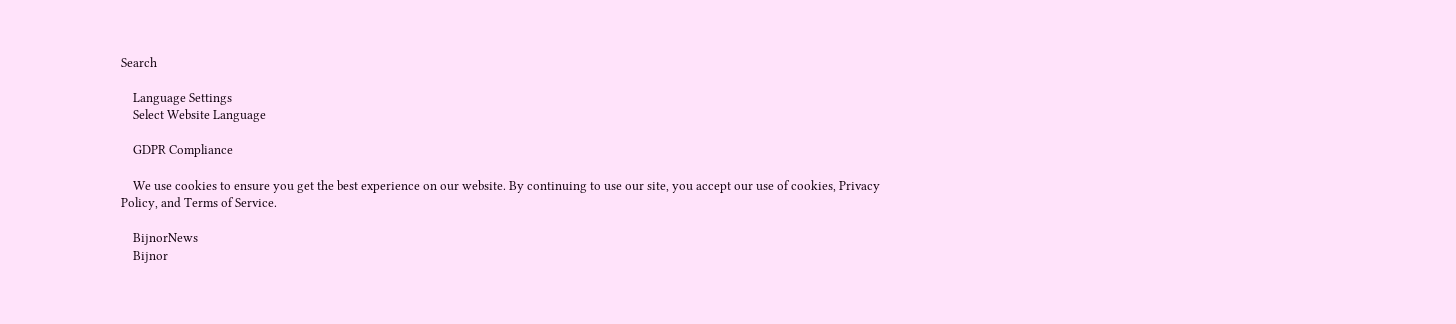Search

    Language Settings
    Select Website Language

    GDPR Compliance

    We use cookies to ensure you get the best experience on our website. By continuing to use our site, you accept our use of cookies, Privacy Policy, and Terms of Service.

    BijnorNews
    Bijnor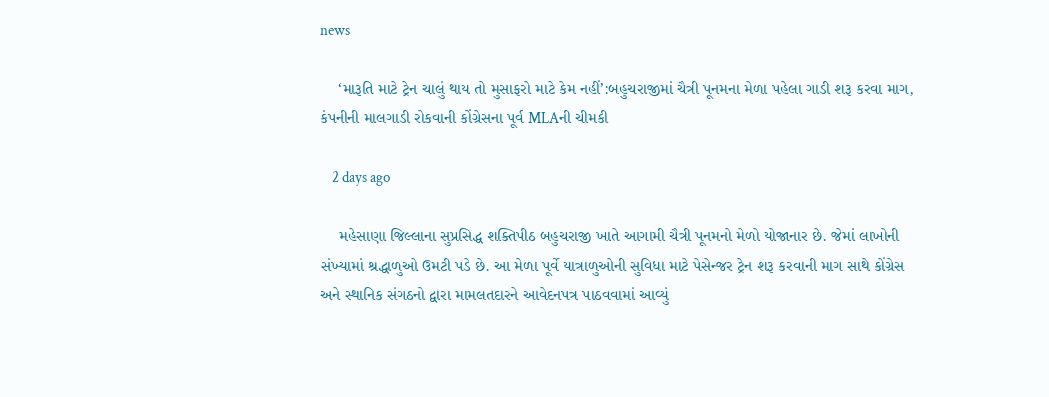news

    ‘મારૂતિ માટે ટ્રેન ચાલું થાય તો મુસાફરો માટે કેમ નહીં’:બહુચરાજીમાં ચૈત્રી પૂનમના મેળા પહેલા ગાડી શરૂ કરવા માગ, કંપનીની માલગાડી રોકવાની કોંગ્રેસના પૂર્વ MLAની ચીમકી

    2 days ago

    મહેસાણા જિલ્લાના સુપ્રસિદ્ધ શક્તિપીઠ બહુચરાજી ખાતે આગામી ચૈત્રી પૂનમનો મેળો યોજાનાર છે. જેમાં લાખોની સંખ્યામાં શ્રદ્ધાળુઓ ઉમટી પડે છે. આ મેળા પૂર્વે યાત્રાળુઓની સુવિધા માટે પેસેન્જર ટ્રેન શરૂ કરવાની માગ સાથે કોંગ્રેસ અને સ્થાનિક સંગઠનો દ્વારા મામલતદારને આવેદનપત્ર પાઠવવામાં આવ્યું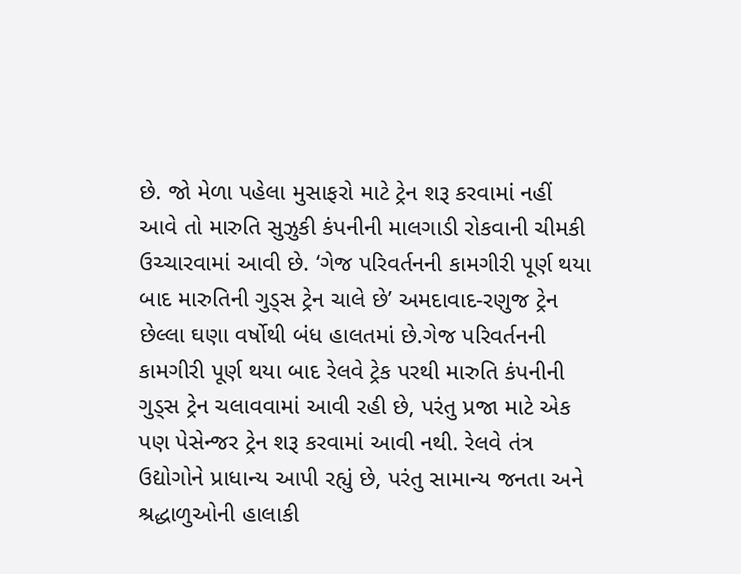છે. જો મેળા પહેલા મુસાફરો માટે ટ્રેન શરૂ કરવામાં નહીં આવે તો મારુતિ સુઝુકી કંપનીની માલગાડી રોકવાની ચીમકી ઉચ્ચારવામાં આવી છે. ‘ગેજ પરિવર્તનની કામગીરી પૂર્ણ થયા બાદ મારુતિની ગુડ્સ ટ્રેન ચાલે છે’ અમદાવાદ-રણુજ ટ્રેન છેલ્લા ઘણા વર્ષોથી બંધ હાલતમાં છે.ગેજ પરિવર્તનની કામગીરી પૂર્ણ થયા બાદ રેલવે ટ્રેક પરથી મારુતિ કંપનીની ગુડ્સ ટ્રેન ચલાવવામાં આવી રહી છે, પરંતુ પ્રજા માટે એક પણ પેસેન્જર ટ્રેન શરૂ કરવામાં આવી નથી. રેલવે તંત્ર ઉદ્યોગોને પ્રાધાન્ય આપી રહ્યું છે, પરંતુ સામાન્ય જનતા અને શ્રદ્ધાળુઓની હાલાકી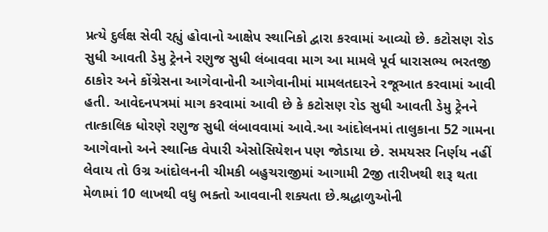પ્રત્યે દુર્લક્ષ સેવી રહ્યું હોવાનો આક્ષેપ સ્થાનિકો દ્વારા કરવામાં આવ્યો છે. કટોસણ રોડ સુધી આવતી ડેમુ ટ્રેનને રણુજ સુધી લંબાવવા માગ આ મામલે પૂર્વ ધારાસભ્ય ભરતજી ઠાકોર અને કોંગ્રેસના આગેવાનોની આગેવાનીમાં મામલતદારને રજૂઆત કરવામાં આવી હતી. આવેદનપત્રમાં માગ કરવામાં આવી છે કે કટોસણ રોડ સુધી આવતી ડેમુ ટ્રેનને તાત્કાલિક ધોરણે રણુજ સુધી લંબાવવામાં આવે.આ આંદોલનમાં તાલુકાના 52 ગામના આગેવાનો અને સ્થાનિક વેપારી એસોસિયેશન પણ જોડાયા છે. સમયસર નિર્ણય નહીં લેવાય તો ઉગ્ર આંદોલનની ચીમકી બહુચરાજીમાં આગામી 2જી તારીખથી શરૂ થતા મેળામાં 10 લાખથી વધુ ભક્તો આવવાની શક્યતા છે.શ્રદ્ધાળુઓની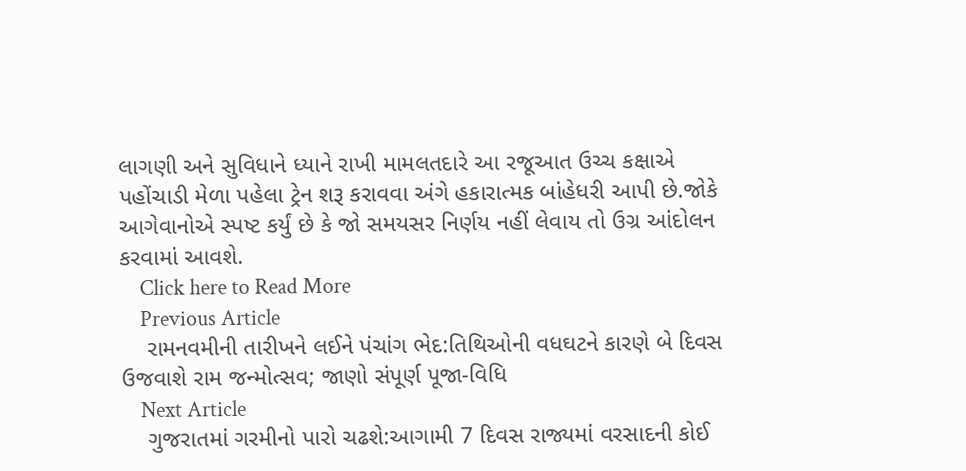લાગણી અને સુવિધાને ધ્યાને રાખી મામલતદારે આ રજૂઆત ઉચ્ચ કક્ષાએ પહોંચાડી મેળા પહેલા ટ્રેન શરૂ કરાવવા અંગે હકારાત્મક બાંહેધરી આપી છે.જોકે આગેવાનોએ સ્પષ્ટ કર્યું છે કે જો સમયસર નિર્ણય નહીં લેવાય તો ઉગ્ર આંદોલન કરવામાં આવશે.
    Click here to Read More
    Previous Article
    રામનવમીની તારીખને લઈને પંચાંગ ભેદ:તિથિઓની વધઘટને કારણે બે દિવસ ઉજવાશે રામ જન્મોત્સવ; જાણો સંપૂર્ણ પૂજા-વિધિ
    Next Article
    ગુજરાતમાં ગરમીનો પારો ચઢશે:આગામી 7 દિવસ રાજ્યમાં વરસાદની કોઈ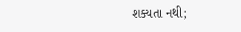શક્યતા નથી;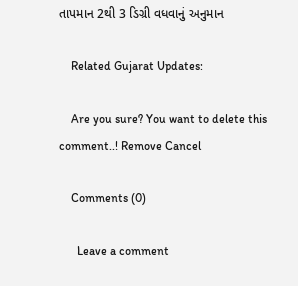તાપમાન 2થી 3 ડિગ્રી વધવાનું અનુમાન

    Related Gujarat Updates:

    Are you sure? You want to delete this comment..! Remove Cancel

    Comments (0)

      Leave a comment